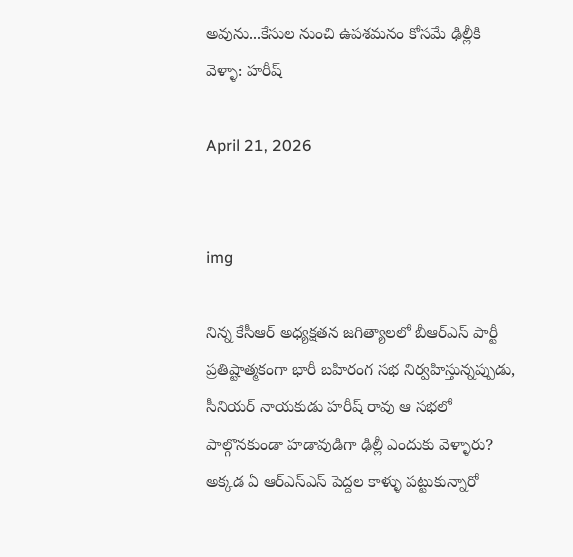అవును...కేసుల నుంచి ఉపశమనం కోసమే ఢిల్లీకి వెళ్ళా: హరీష్‌

April 21, 2026


img

నిన్న కేసీఆర్‌ అధ్యక్షతన జగిత్యాలలో బీఆర్ఎస్‌ పార్టీ ప్రతిష్టాత్మకంగా భారీ బహిరంగ సభ నిర్వహిస్తున్నప్పుడు, సీనియర్ నాయకుడు హరీష్‌ రావు ఆ సభలో పాల్గొనకుండా హడావుడిగా ఢిల్లీ ఎందుకు వెళ్ళారు? అక్కడ ఏ ఆర్ఎస్ఎస్ పెద్దల కాళ్ళు పట్టుకున్నారో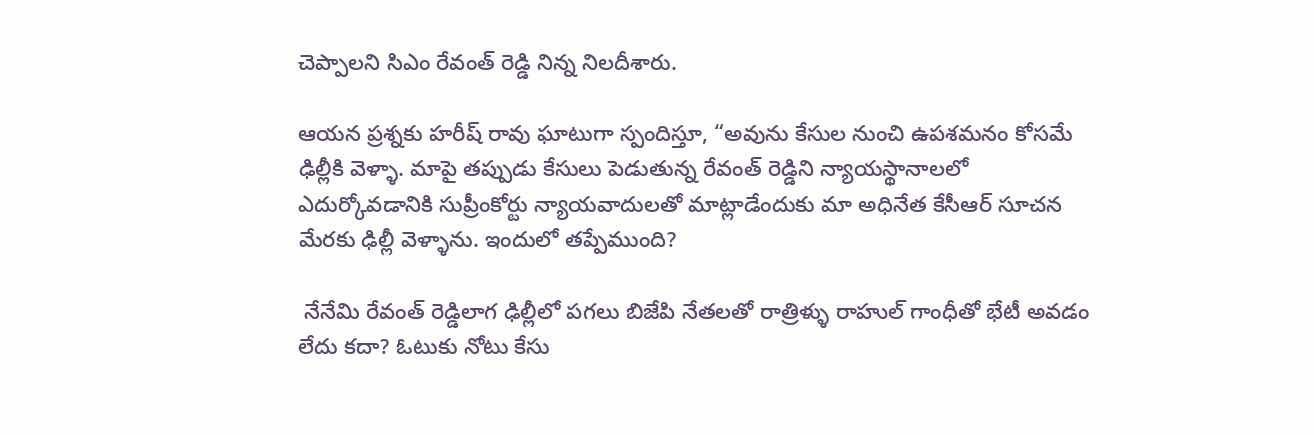చెప్పాలని సిఎం రేవంత్ రెడ్డి నిన్న నిలదీశారు.

ఆయన ప్రశ్నకు హరీష్‌ రావు ఘాటుగా స్పందిస్తూ, “అవును కేసుల నుంచి ఉపశమనం కోసమే ఢిల్లీకి వెళ్ళా. మాపై తప్పుడు కేసులు పెడుతున్న రేవంత్ రెడ్డిని న్యాయస్థానాలలో ఎదుర్కోవడానికి సుప్రీంకోర్టు న్యాయవాదులతో మాట్లాడేందుకు మా అధినేత కేసీఆర్‌ సూచన మేరకు ఢిల్లీ వెళ్ళాను. ఇందులో తప్పేముంది?

 నేనేమి రేవంత్ రెడ్డిలాగ ఢిల్లీలో పగలు బిజేపి నేతలతో రాత్రిళ్ళు రాహుల్ గాంధీతో భేటీ అవడం లేదు కదా? ఓటుకు నోటు కేసు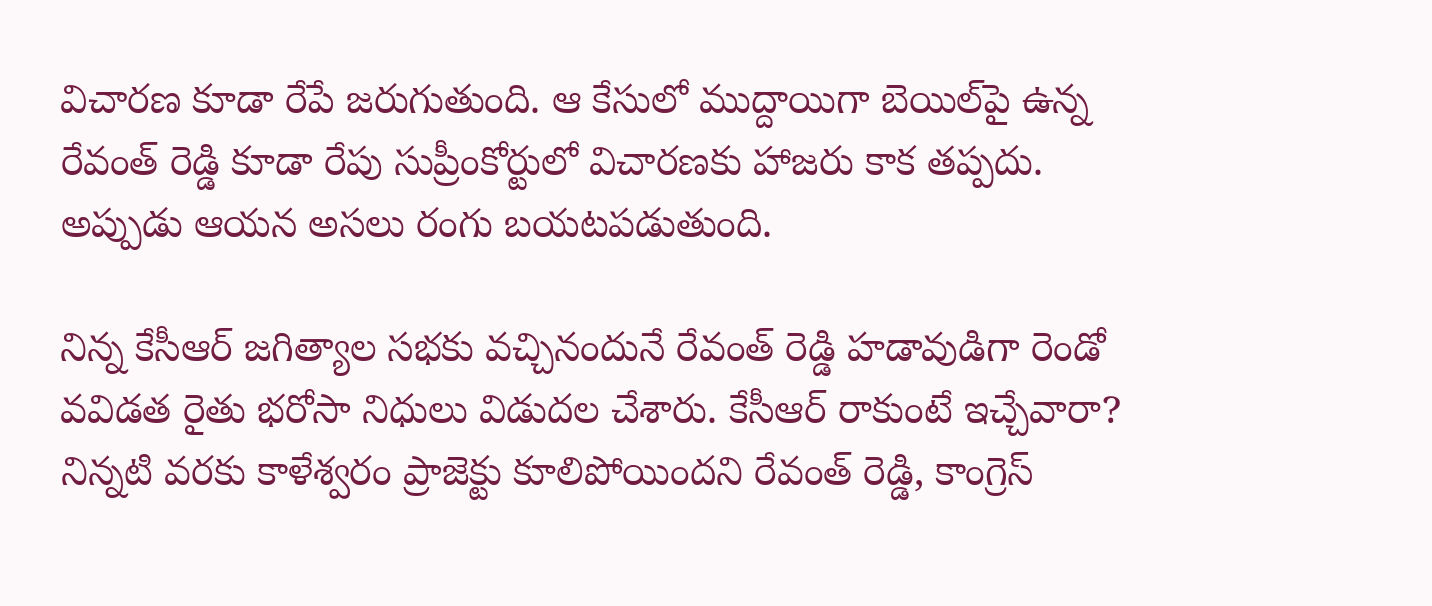విచారణ కూడా రేపే జరుగుతుంది. ఆ కేసులో ముద్దాయిగా బెయిల్‌పై ఉన్న రేవంత్ రెడ్డి కూడా రేపు సుప్రీంకోర్టులో విచారణకు హాజరు కాక తప్పదు. అప్పుడు ఆయన అసలు రంగు బయటపడుతుంది.

నిన్న కేసీఆర్‌ జగిత్యాల సభకు వచ్చినందునే రేవంత్ రెడ్డి హడావుడిగా రెండో వవిడత రైతు భరోసా నిధులు విడుదల చేశారు. కేసీఆర్‌ రాకుంటే ఇచ్చేవారా? నిన్నటి వరకు కాళేశ్వరం ప్రాజెక్టు కూలిపోయిందని రేవంత్ రెడ్డి, కాంగ్రెస్‌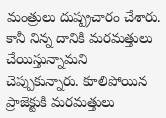మంత్రులు దుష్ప్రచారం చేశారు. కానీ నిన్న దానికి మరమత్తులు చేయిస్తున్నామని చెప్పుకున్నారు. కూలిపోయిన ప్రాజెక్టుకి మరమత్తులు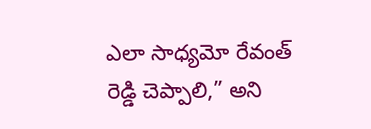ఎలా సాధ్యమో రేవంత్ రెడ్డి చెప్పాలి,” అని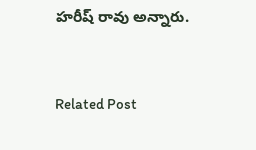హరీష్‌ రావు అన్నారు.


Related Post